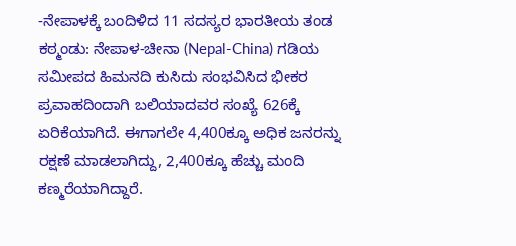-ನೇಪಾಳಕ್ಕೆ ಬಂದಿಳಿದ 11 ಸದಸ್ಯರ ಭಾರತೀಯ ತಂಡ
ಕಠ್ಮಂಡು: ನೇಪಾಳ-ಚೀನಾ (Nepal-China) ಗಡಿಯ ಸಮೀಪದ ಹಿಮನದಿ ಕುಸಿದು ಸಂಭವಿಸಿದ ಭೀಕರ ಪ್ರವಾಹದಿಂದಾಗಿ ಬಲಿಯಾದವರ ಸಂಖ್ಯೆ 626ಕ್ಕೆ ಏರಿಕೆಯಾಗಿದೆ. ಈಗಾಗಲೇ 4,400ಕ್ಕೂ ಅಧಿಕ ಜನರನ್ನು ರಕ್ಷಣೆ ಮಾಡಲಾಗಿದ್ದು, 2,400ಕ್ಕೂ ಹೆಚ್ಚು ಮಂದಿ ಕಣ್ಮರೆಯಾಗಿದ್ದಾರೆ.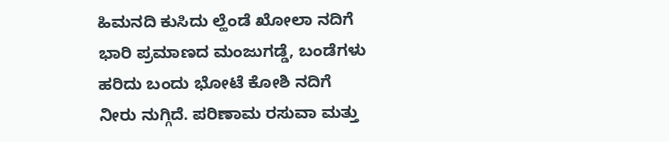ಹಿಮನದಿ ಕುಸಿದು ಲ್ಹೆಂಡೆ ಖೋಲಾ ನದಿಗೆ ಭಾರಿ ಪ್ರಮಾಣದ ಮಂಜುಗಡ್ಡೆ, ಬಂಡೆಗಳು ಹರಿದು ಬಂದು ಭೋಟೆ ಕೋಶಿ ನದಿಗೆ ನೀರು ನುಗ್ಗಿದೆ. ಪರಿಣಾಮ ರಸುವಾ ಮತ್ತು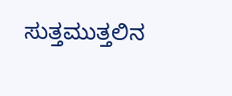ಸುತ್ತಮುತ್ತಲಿನ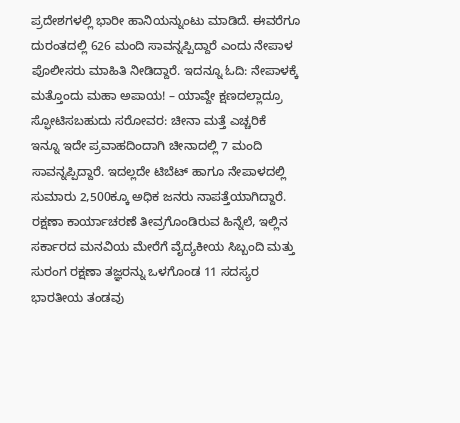ಪ್ರದೇಶಗಳಲ್ಲಿ ಭಾರೀ ಹಾನಿಯನ್ನುಂಟು ಮಾಡಿದೆ. ಈವರೆಗೂ ದುರಂತದಲ್ಲಿ 626 ಮಂದಿ ಸಾವನ್ನಪ್ಪಿದ್ದಾರೆ ಎಂದು ನೇಪಾಳ ಪೊಲೀಸರು ಮಾಹಿತಿ ನೀಡಿದ್ದಾರೆ. ಇದನ್ನೂ ಓದಿ: ನೇಪಾಳಕ್ಕೆ ಮತ್ತೊಂದು ಮಹಾ ಅಪಾಯ! – ಯಾವ್ದೇ ಕ್ಷಣದಲ್ಲಾದ್ರೂ ಸ್ಫೋಟಿಸಬಹುದು ಸರೋವರ: ಚೀನಾ ಮತ್ತೆ ಎಚ್ಚರಿಕೆ
ಇನ್ನೂ ಇದೇ ಪ್ರವಾಹದಿಂದಾಗಿ ಚೀನಾದಲ್ಲಿ 7 ಮಂದಿ ಸಾವನ್ನಪ್ಪಿದ್ದಾರೆ. ಇದಲ್ಲದೇ ಟಿಬೆಟ್ ಹಾಗೂ ನೇಪಾಳದಲ್ಲಿ ಸುಮಾರು 2,500ಕ್ಕೂ ಅಧಿಕ ಜನರು ನಾಪತ್ತೆಯಾಗಿದ್ದಾರೆ.
ರಕ್ಷಣಾ ಕಾರ್ಯಾಚರಣೆ ತೀವ್ರಗೊಂಡಿರುವ ಹಿನ್ನೆಲೆ, ಇಲ್ಲಿನ ಸರ್ಕಾರದ ಮನವಿಯ ಮೇರೆಗೆ ವೈದ್ಯಕೀಯ ಸಿಬ್ಬಂದಿ ಮತ್ತು ಸುರಂಗ ರಕ್ಷಣಾ ತಜ್ಞರನ್ನು ಒಳಗೊಂಡ 11 ಸದಸ್ಯರ ಭಾರತೀಯ ತಂಡವು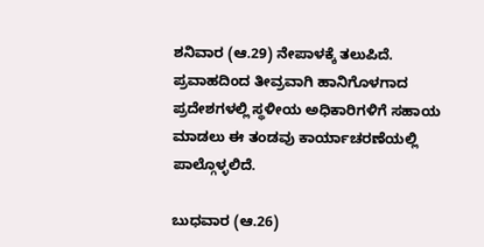ಶನಿವಾರ (ಆ.29) ನೇಪಾಳಕ್ಕೆ ತಲುಪಿದೆ. ಪ್ರವಾಹದಿಂದ ತೀವ್ರವಾಗಿ ಹಾನಿಗೊಳಗಾದ ಪ್ರದೇಶಗಳಲ್ಲಿ ಸ್ಥಳೀಯ ಅಧಿಕಾರಿಗಳಿಗೆ ಸಹಾಯ ಮಾಡಲು ಈ ತಂಡವು ಕಾರ್ಯಾಚರಣೆಯಲ್ಲಿ ಪಾಲ್ಗೊಳ್ಳಲಿದೆ.

ಬುಧವಾರ (ಆ.26)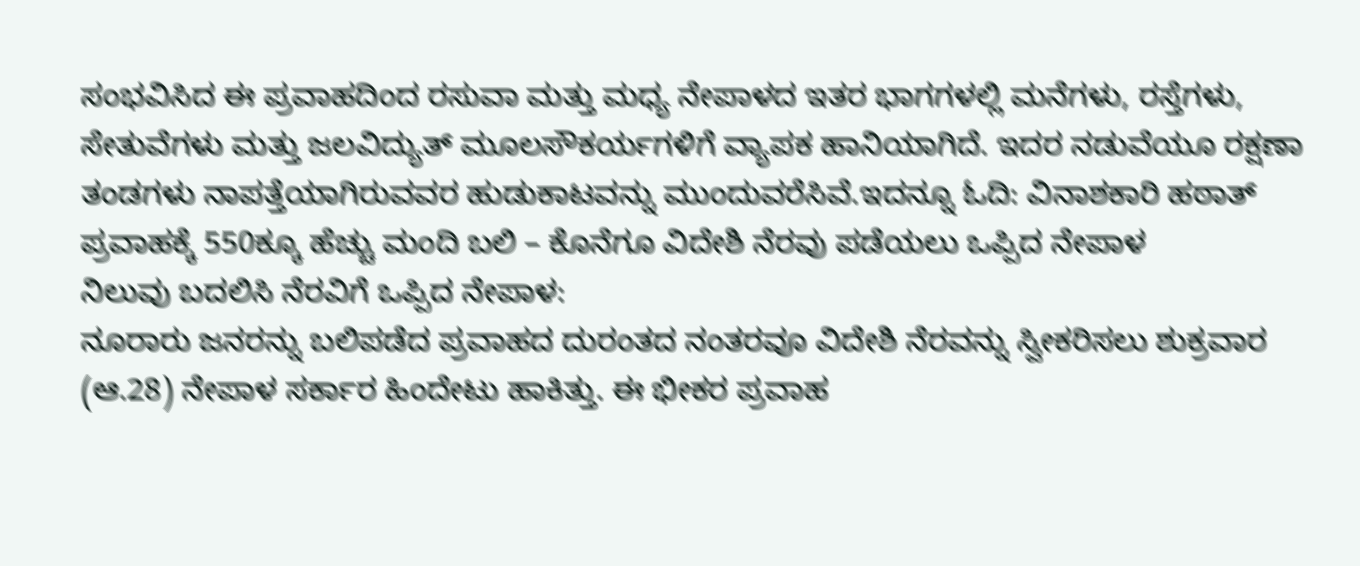ಸಂಭವಿಸಿದ ಈ ಪ್ರವಾಹದಿಂದ ರಸುವಾ ಮತ್ತು ಮಧ್ಯ ನೇಪಾಳದ ಇತರ ಭಾಗಗಳಲ್ಲಿ ಮನೆಗಳು, ರಸ್ತೆಗಳು, ಸೇತುವೆಗಳು ಮತ್ತು ಜಲವಿದ್ಯುತ್ ಮೂಲಸೌಕರ್ಯಗಳಿಗೆ ವ್ಯಾಪಕ ಹಾನಿಯಾಗಿದೆ. ಇದರ ನಡುವೆಯೂ ರಕ್ಷಣಾ ತಂಡಗಳು ನಾಪತ್ತೆಯಾಗಿರುವವರ ಹುಡುಕಾಟವನ್ನು ಮುಂದುವರೆಸಿವೆ.ಇದನ್ನೂ ಓದಿ: ವಿನಾಶಕಾರಿ ಹಠಾತ್ ಪ್ರವಾಹಕ್ಕೆ 550ಕ್ಕೂ ಹೆಚ್ಚು ಮಂದಿ ಬಲಿ – ಕೊನೆಗೂ ವಿದೇಶಿ ನೆರವು ಪಡೆಯಲು ಒಪ್ಪಿದ ನೇಪಾಳ
ನಿಲುವು ಬದಲಿಸಿ ನೆರವಿಗೆ ಒಪ್ಪಿದ ನೇಪಾಳ:
ನೂರಾರು ಜನರನ್ನು ಬಲಿಪಡೆದ ಪ್ರವಾಹದ ದುರಂತದ ನಂತರವೂ ವಿದೇಶಿ ನೆರವನ್ನು ಸ್ವೀಕರಿಸಲು ಶುಕ್ರವಾರ (ಆ.28) ನೇಪಾಳ ಸರ್ಕಾರ ಹಿಂದೇಟು ಹಾಕಿತ್ತು. ಈ ಭೀಕರ ಪ್ರವಾಹ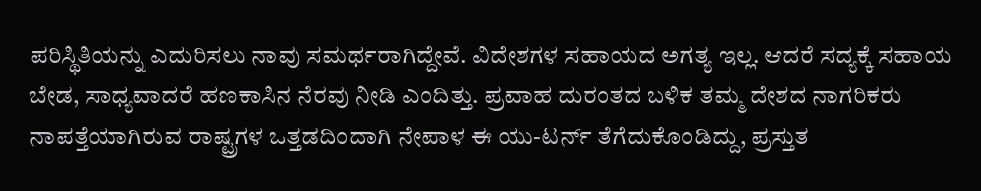ಪರಿಸ್ಥಿತಿಯನ್ನು ಎದುರಿಸಲು ನಾವು ಸಮರ್ಥರಾಗಿದ್ದೇವೆ. ವಿದೇಶಗಳ ಸಹಾಯದ ಅಗತ್ಯ ಇಲ್ಲ. ಆದರೆ ಸದ್ಯಕ್ಕೆ ಸಹಾಯ ಬೇಡ, ಸಾಧ್ಯವಾದರೆ ಹಣಕಾಸಿನ ನೆರವು ನೀಡಿ ಎಂದಿತ್ತು. ಪ್ರವಾಹ ದುರಂತದ ಬಳಿಕ ತಮ್ಮ ದೇಶದ ನಾಗರಿಕರು ನಾಪತ್ತೆಯಾಗಿರುವ ರಾಷ್ಟ್ರಗಳ ಒತ್ತಡದಿಂದಾಗಿ ನೇಪಾಳ ಈ ಯು-ಟರ್ನ್ ತೆಗೆದುಕೊಂಡಿದ್ದು, ಪ್ರಸ್ತುತ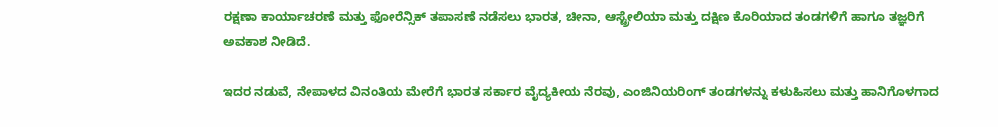ರಕ್ಷಣಾ ಕಾರ್ಯಾಚರಣೆ ಮತ್ತು ಫೋರೆನ್ಸಿಕ್ ತಪಾಸಣೆ ನಡೆಸಲು ಭಾರತ, ಚೀನಾ, ಆಸ್ಟ್ರೇಲಿಯಾ ಮತ್ತು ದಕ್ಷಿಣ ಕೊರಿಯಾದ ತಂಡಗಳಿಗೆ ಹಾಗೂ ತಜ್ಞರಿಗೆ ಅವಕಾಶ ನೀಡಿದೆ.

ಇದರ ನಡುವೆ, ನೇಪಾಳದ ವಿನಂತಿಯ ಮೇರೆಗೆ ಭಾರತ ಸರ್ಕಾರ ವೈದ್ಯಕೀಯ ನೆರವು, ಎಂಜಿನಿಯರಿಂಗ್ ತಂಡಗಳನ್ನು ಕಳುಹಿಸಲು ಮತ್ತು ಹಾನಿಗೊಳಗಾದ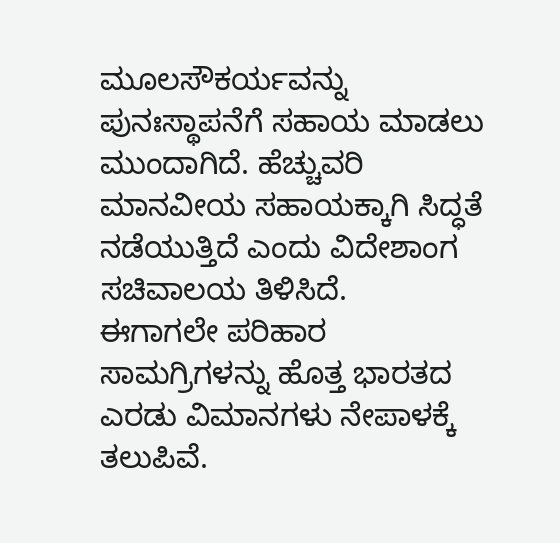ಮೂಲಸೌಕರ್ಯವನ್ನು ಪುನಃಸ್ಥಾಪನೆಗೆ ಸಹಾಯ ಮಾಡಲು ಮುಂದಾಗಿದೆ. ಹೆಚ್ಚುವರಿ ಮಾನವೀಯ ಸಹಾಯಕ್ಕಾಗಿ ಸಿದ್ಧತೆ ನಡೆಯುತ್ತಿದೆ ಎಂದು ವಿದೇಶಾಂಗ ಸಚಿವಾಲಯ ತಿಳಿಸಿದೆ.
ಈಗಾಗಲೇ ಪರಿಹಾರ ಸಾಮಗ್ರಿಗಳನ್ನು ಹೊತ್ತ ಭಾರತದ ಎರಡು ವಿಮಾನಗಳು ನೇಪಾಳಕ್ಕೆ ತಲುಪಿವೆ.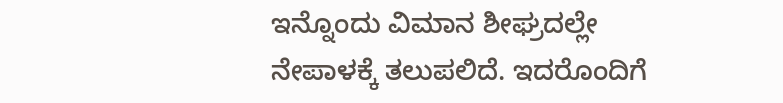ಇನ್ನೊಂದು ವಿಮಾನ ಶೀಘ್ರದಲ್ಲೇ ನೇಪಾಳಕ್ಕೆ ತಲುಪಲಿದೆ. ಇದರೊಂದಿಗೆ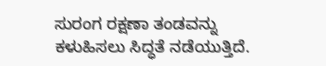ಸುರಂಗ ರಕ್ಷಣಾ ತಂಡವನ್ನು ಕಳುಹಿಸಲು ಸಿದ್ಧತೆ ನಡೆಯುತ್ತಿದೆ.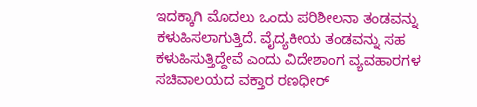ಇದಕ್ಕಾಗಿ ಮೊದಲು ಒಂದು ಪರಿಶೀಲನಾ ತಂಡವನ್ನು ಕಳುಹಿಸಲಾಗುತ್ತಿದೆ. ವೈದ್ಯಕೀಯ ತಂಡವನ್ನು ಸಹ ಕಳುಹಿಸುತ್ತಿದ್ದೇವೆ ಎಂದು ವಿದೇಶಾಂಗ ವ್ಯವಹಾರಗಳ ಸಚಿವಾಲಯದ ವಕ್ತಾರ ರಣಧೀರ್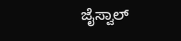ಜೈಸ್ವಾಲ್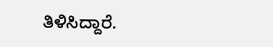ತಿಳಿಸಿದ್ದಾರೆ.